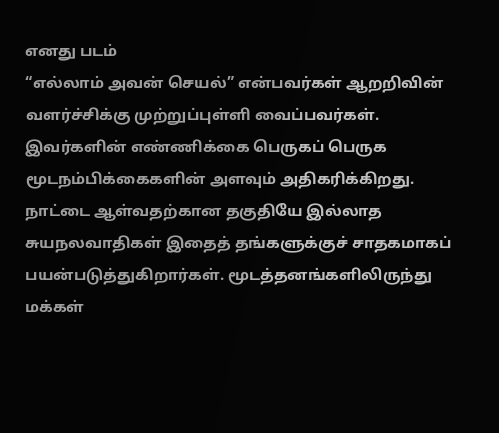எனது படம்
“எல்லாம் அவன் செயல்” என்பவர்கள் ஆறறிவின் வளர்ச்சிக்கு முற்றுப்புள்ளி வைப்பவர்கள். இவர்களின் எண்ணிக்கை பெருகப் பெருக மூடநம்பிக்கைகளின் அளவும் அதிகரிக்கிறது. நாட்டை ஆள்வதற்கான தகுதியே இல்லாத சுயநலவாதிகள் இதைத் தங்களுக்குச் சாதகமாகப் பயன்படுத்துகிறார்கள். மூடத்தனங்களிலிருந்து மக்கள்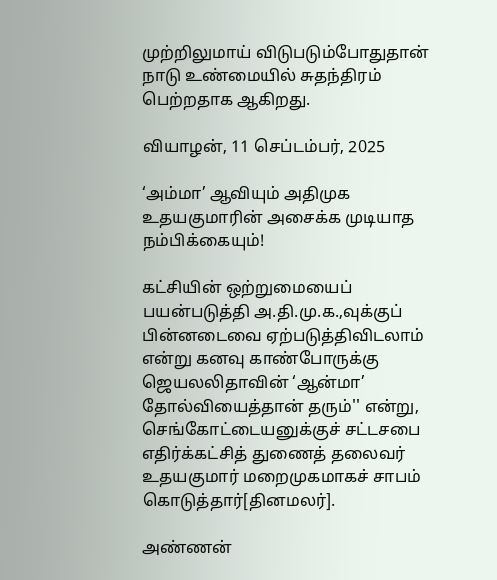முற்றிலுமாய் விடுபடும்போதுதான் நாடு உண்மையில் சுதந்திரம் பெற்றதாக ஆகிறது.

வியாழன், 11 செப்டம்பர், 2025

‘அம்மா’ ஆவியும் அதிமுக உதயகுமாரின் அசைக்க முடியாத நம்பிக்கையும்!

கட்சியின் ஒற்றுமையைப் பயன்படுத்தி அ.தி.மு.க.,வுக்குப் பின்னடைவை ஏற்படுத்திவிடலாம் என்று கனவு காண்போருக்கு ஜெயலலிதாவின் ‘ஆன்மா’ தோல்வியைத்தான் தரும்'' என்று, செங்கோட்டையனுக்குச் சட்டசபை எதிர்க்கட்சித் துணைத் தலைவர் உதயகுமார் மறைமுகமாகச் சாபம் கொடுத்தார்[தினமலர்].

அண்ணன்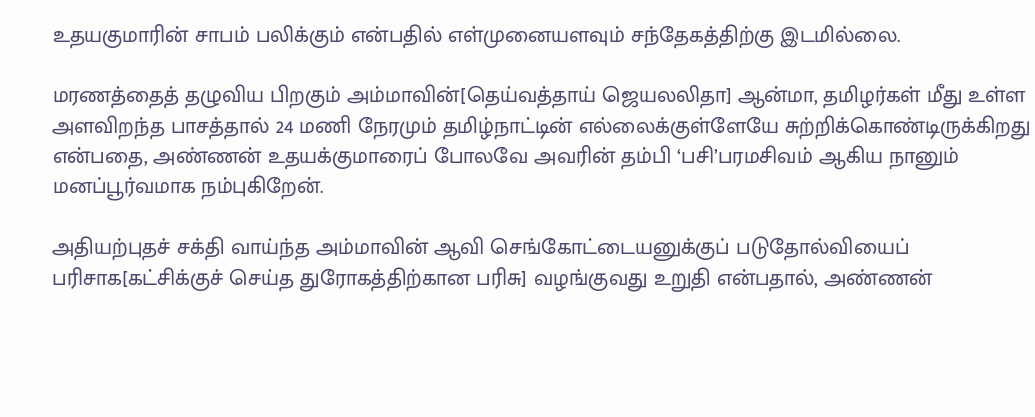உதயகுமாரின் சாபம் பலிக்கும் என்பதில் எள்முனையளவும் சந்தேகத்திற்கு இடமில்லை.

மரணத்தைத் தழுவிய பிறகும் அம்மாவின்[தெய்வத்தாய் ஜெயலலிதா] ஆன்மா, தமிழர்கள் மீது உள்ள அளவிறந்த பாசத்தால் 24 மணி நேரமும் தமிழ்நாட்டின் எல்லைக்குள்ளேயே சுற்றிக்கொண்டிருக்கிறது என்பதை, அண்ணன் உதயக்குமாரைப் போலவே அவரின் தம்பி ‘பசி’பரமசிவம் ஆகிய நானும் மனப்பூர்வமாக நம்புகிறேன்.

அதியற்புதச் சக்தி வாய்ந்த அம்மாவின் ஆவி செங்கோட்டையனுக்குப் படுதோல்வியைப் பரிசாக[கட்சிக்குச் செய்த துரோகத்திற்கான பரிசு] வழங்குவது உறுதி என்பதால், அண்ணன்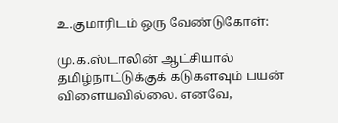உ.குமாரிடம் ஒரு வேண்டுகோள்:

மு.க.ஸ்டாலின் ஆட்சியால் தமிழ்நாட்டுக்குக் கடுகளவும் பயன் விளையவில்லை. எனவே,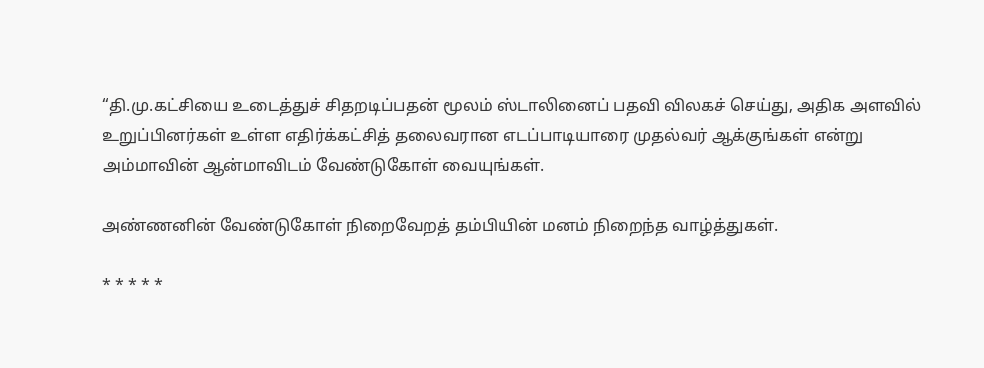“தி.மு.கட்சியை உடைத்துச் சிதறடிப்பதன் மூலம் ஸ்டாலினைப் பதவி விலகச் செய்து, அதிக அளவில் உறுப்பினர்கள் உள்ள எதிர்க்கட்சித் தலைவரான எடப்பாடியாரை முதல்வர் ஆக்குங்கள் என்று அம்மாவின் ஆன்மாவிடம் வேண்டுகோள் வையுங்கள்.

அண்ணனின் வேண்டுகோள் நிறைவேறத் தம்பியின் மனம் நிறைந்த வாழ்த்துகள்.

* * * * *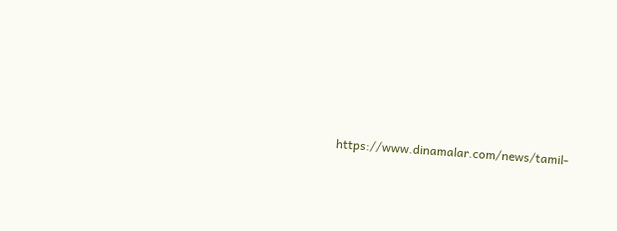https://www.dinamalar.com/news/tamil-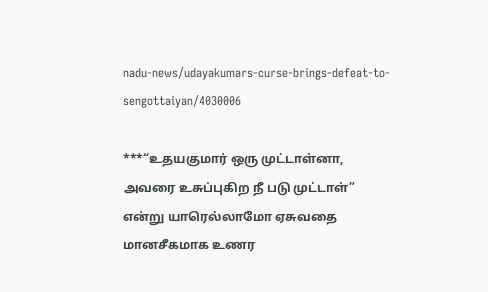nadu-news/udayakumars-curse-brings-defeat-to-sengottaiyan/4030006

***“உதயகுமார் ஒரு முட்டாள்னா, அவரை உசுப்புகிற நீ படு முட்டாள்” என்று யாரெல்லாமோ ஏசுவதை மானசீகமாக உணர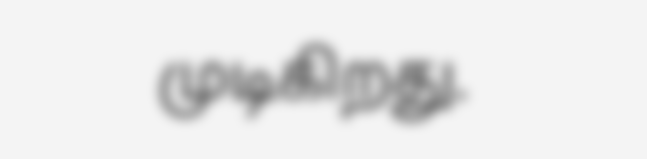முடிகிறது.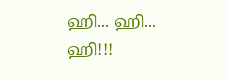ஹி... ஹி... ஹி!!!